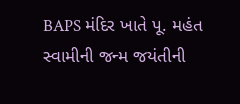BAPS મંદિર ખાતે પૂ. મહંત સ્વામીની જન્મ જયંતીની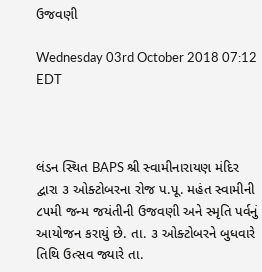ઉજવણી

Wednesday 03rd October 2018 07:12 EDT



લંડન સ્થિત BAPS શ્રી સ્વામીનારાયણ મંદિર દ્વારા ૩ ઓક્ટોબરના રોજ પ.પૂ. મહંત સ્વામીની ૮૫મી જન્મ જયંતીની ઉજવણી અને સ્મૃતિ પર્વનું આયોજન કરાયું છે. તા. ૩ ઓક્ટોબરને બુધવારે તિથિ ઉત્સવ જ્યારે તા.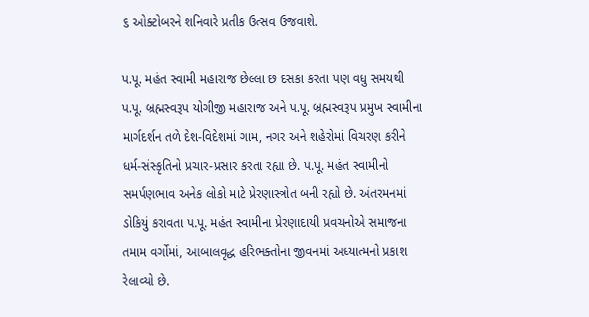૬ ઓક્ટોબરને શનિવારે પ્રતીક ઉત્સવ ઉજવાશે.

પ.પૂ. મહંત સ્વામી મહારાજ છેલ્લા છ દસકા કરતા પણ વધુ સમયથી પ.પૂ. બ્રહ્મસ્વરૂપ યોગીજી મહારાજ અને પ.પૂ. બ્રહ્મસ્વરૂપ પ્રમુખ સ્વામીના માર્ગદર્શન તળે દેશ-વિદેશમાં ગામ, નગર અને શહેરોમાં વિચરણ કરીને ધર્મ-સંસ્કૃતિનો પ્રચાર-પ્રસાર કરતા રહ્યા છે. પ.પૂ. મહંત સ્વામીનો સમર્પણભાવ અનેક લોકો માટે પ્રેરણાસ્ત્રોત બની રહ્યો છે. અંતરમનમાં ડોકિયું કરાવતા પ.પૂ. મહંત સ્વામીના પ્રેરણાદાયી પ્રવચનોએ સમાજના તમામ વર્ગોમાં, આબાલવૃદ્ધ હરિભક્તોના જીવનમાં અધ્યાત્મનો પ્રકાશ રેલાવ્યો છે.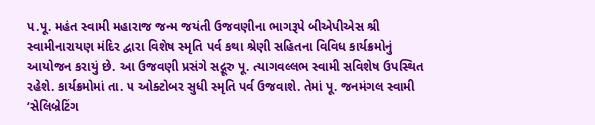પ.પૂ. મહંત સ્વામી મહારાજ જન્મ જયંતી ઉજવણીના ભાગરૂપે બીએપીએસ શ્રી સ્વામીનારાયણ મંદિર દ્વારા વિશેષ સ્મૃતિ પર્વ કથા શ્રેણી સહિતના વિવિધ કાર્યક્રમોનું આયોજન કરાયું છે. આ ઉજવણી પ્રસંગે સદ્ગૂરુ પૂ. ત્યાગવલ્લભ સ્વામી સવિશેષ ઉપસ્થિત રહેશે. કાર્યક્રમોમાં તા. ૫ ઓક્ટોબર સુધી સ્મૃતિ પર્વ ઉજવાશે. તેમાં પૂ. જનમંગલ સ્વામી ‘સેલિબ્રેટિંગ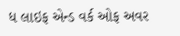ધ લાઇફ એન્ડ વર્ક ઓફ અવર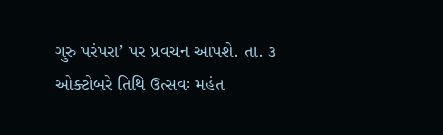ગુરુ પરંપરા’ પર પ્રવચન આપશે. તા. ૩ ઓક્ટોબરે તિથિ ઉત્સવઃ મહંત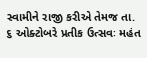સ્વામીને રાજી કરીએ તેમજ તા. ૬ ઓક્ટોબરે પ્રતીક ઉત્સવઃ મહંત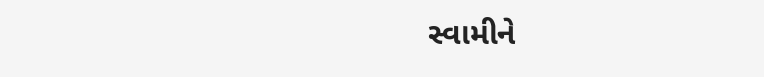સ્વામીને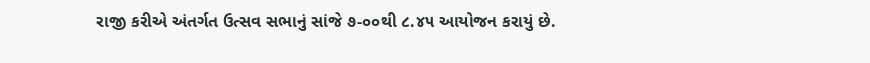રાજી કરીએ અંતર્ગત ઉત્સવ સભાનું સાંજે ૭-૦૦થી ૮.૪૫ આયોજન કરાયું છે.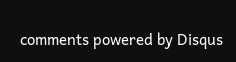comments powered by Disqus